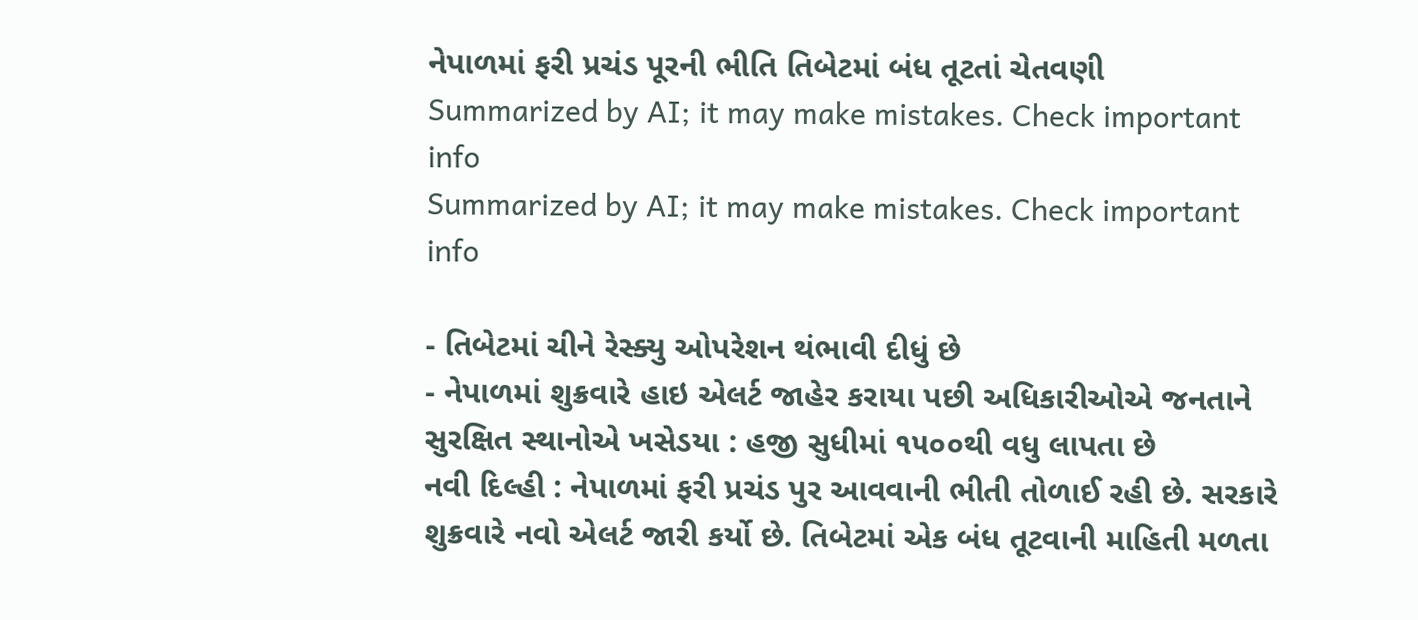નેપાળમાં ફરી પ્રચંડ પૂરની ભીતિ તિબેટમાં બંધ તૂટતાં ચેતવણી
Summarized by AI; it may make mistakes. Check important info
Summarized by AI; it may make mistakes. Check important info

- તિબેટમાં ચીને રેસ્ક્યુ ઓપરેશન થંભાવી દીધું છે
- નેપાળમાં શુક્રવારે હાઇ એલર્ટ જાહેર કરાયા પછી અધિકારીઓએ જનતાને સુરક્ષિત સ્થાનોએ ખસેડયા : હજી સુધીમાં ૧૫૦૦થી વધુ લાપતા છે
નવી દિલ્હી : નેપાળમાં ફરી પ્રચંડ પુર આવવાની ભીતી તોળાઈ રહી છે. સરકારે શુક્રવારે નવો એલર્ટ જારી કર્યો છે. તિબેટમાં એક બંધ તૂટવાની માહિતી મળતા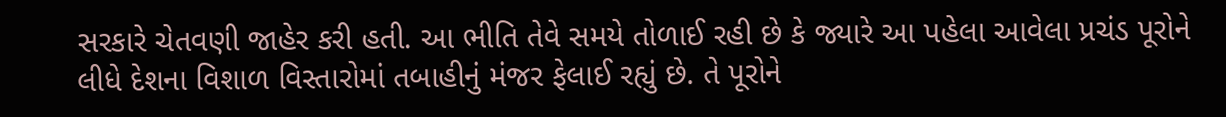સરકારે ચેતવણી જાહેર કરી હતી. આ ભીતિ તેવે સમયે તોળાઈ રહી છે કે જ્યારે આ પહેલા આવેલા પ્રચંડ પૂરોને લીધે દેશના વિશાળ વિસ્તારોમાં તબાહીનું મંજર ફેલાઈ રહ્યું છે. તે પૂરોને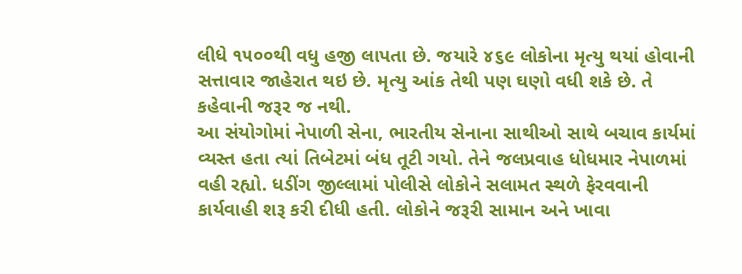લીધે ૧૫૦૦થી વધુ હજી લાપતા છે. જયારે ૪૬૯ લોકોના મૃત્યુ થયાં હોવાની સત્તાવાર જાહેરાત થઇ છે. મૃત્યુ આંક તેથી પણ ઘણો વધી શકે છે. તે કહેવાની જરૂર જ નથી.
આ સંયોગોમાં નેપાળી સેના, ભારતીય સેનાના સાથીઓ સાથે બચાવ કાર્યમાં વ્યસ્ત હતા ત્યાં તિબેટમાં બંધ તૂટી ગયો. તેને જલપ્રવાહ ધોધમાર નેપાળમાં વહી રહ્યો. ધડીંગ જીલ્લામાં પોલીસે લોકોને સલામત સ્થળે ફેરવવાની કાર્યવાહી શરૂ કરી દીધી હતી. લોકોને જરૂરી સામાન અને ખાવા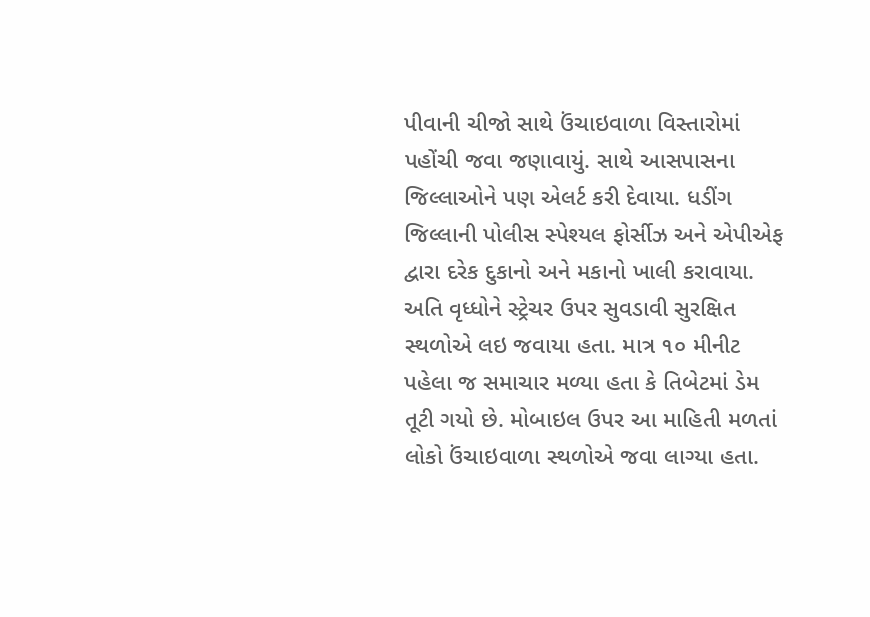પીવાની ચીજો સાથે ઉંચાઇવાળા વિસ્તારોમાં પહોંચી જવા જણાવાયું. સાથે આસપાસના જિલ્લાઓને પણ એલર્ટ કરી દેવાયા. ધડીંગ જિલ્લાની પોલીસ સ્પેશ્યલ ફોર્સીઝ અને એપીએફ દ્વારા દરેક દુકાનો અને મકાનો ખાલી કરાવાયા. અતિ વૃધ્ધોને સ્ટ્રેચર ઉપર સુવડાવી સુરક્ષિત સ્થળોએ લઇ જવાયા હતા. માત્ર ૧૦ મીનીટ પહેલા જ સમાચાર મળ્યા હતા કે તિબેટમાં ડેમ તૂટી ગયો છે. મોબાઇલ ઉપર આ માહિતી મળતાં લોકો ઉંચાઇવાળા સ્થળોએ જવા લાગ્યા હતા.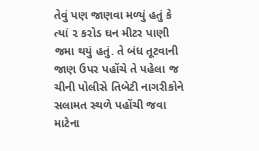તેવું પણ જાણવા મળ્યું હતું કે ત્યાં ૨ કરોડ ઘન મીટર પાણી જમા થયું હતું. તે બંધ તૂટવાની જાણ ઉપર પહોંચે તે પહેલા જ ચીની પોલીસે તિબેટી નાગરીકોને સલામત સ્થળે પહોંચી જવા માટેના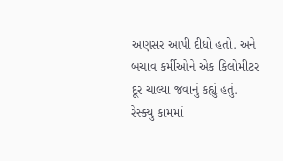અણસર આપી દીધો હતો. અને બચાવ કર્મીઓને એક કિલોમીટર દૂર ચાલ્યા જવાનું કહ્યું હતું. રેસ્ક્યુ કામમાં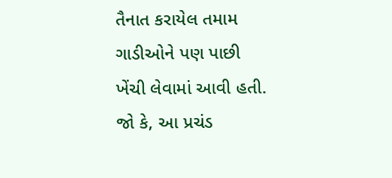તૈનાત કરાયેલ તમામ ગાડીઓને પણ પાછી ખેંચી લેવામાં આવી હતી. જો કે, આ પ્રચંડ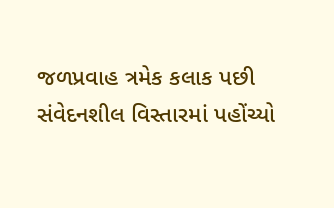જળપ્રવાહ ત્રમેક કલાક પછી સંવેદનશીલ વિસ્તારમાં પહોંચ્યો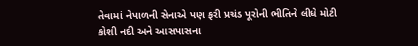તેવામાં નેપાળની સેનાએ પણ ફરી પ્રચંડ પૂરોની ભીતિને લીધે મોટી કોશી નદી અને આસપાસના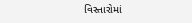વિસ્તારોમાં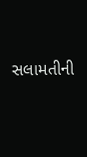સલામતીની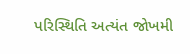પરિસ્થિતિ અત્યંત જોખમી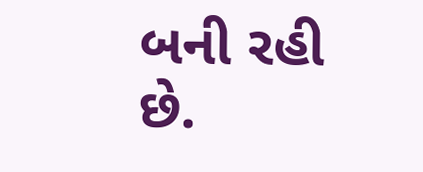બની રહી છે.